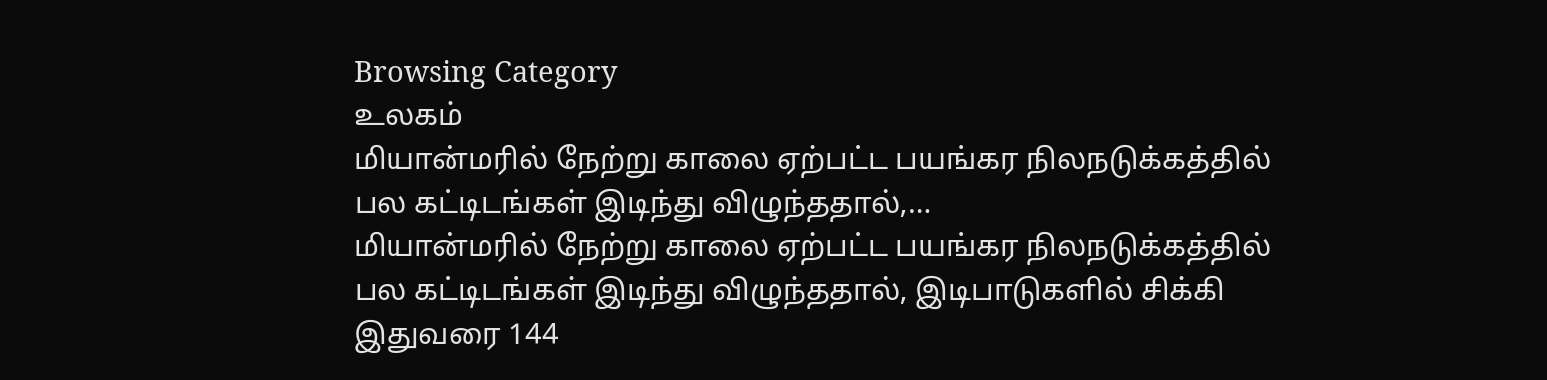Browsing Category
உலகம்
மியான்மரில் நேற்று காலை ஏற்பட்ட பயங்கர நிலநடுக்கத்தில் பல கட்டிடங்கள் இடிந்து விழுந்ததால்,…
மியான்மரில் நேற்று காலை ஏற்பட்ட பயங்கர நிலநடுக்கத்தில் பல கட்டிடங்கள் இடிந்து விழுந்ததால், இடிபாடுகளில் சிக்கி இதுவரை 144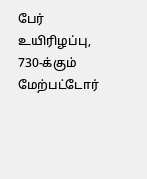பேர் உயிரிழப்பு, 730-க்கும் மேற்பட்டோர்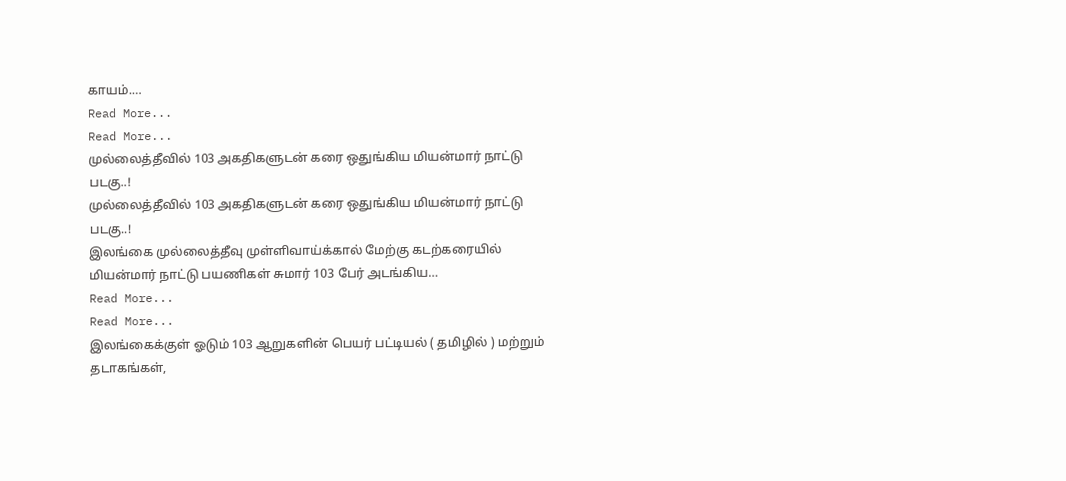காயம்.…
Read More...
Read More...
முல்லைத்தீவில் 103 அகதிகளுடன் கரை ஒதுங்கிய மியன்மார் நாட்டு படகு..!
முல்லைத்தீவில் 103 அகதிகளுடன் கரை ஒதுங்கிய மியன்மார் நாட்டு படகு..!
இலங்கை முல்லைத்தீவு முள்ளிவாய்க்கால் மேற்கு கடற்கரையில் மியன்மார் நாட்டு பயணிகள் சுமார் 103 பேர் அடங்கிய…
Read More...
Read More...
இலங்கைக்குள் ஓடும் 103 ஆறுகளின் பெயர் பட்டியல் ( தமிழில் ) மற்றும் தடாகங்கள்,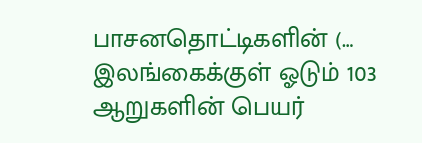பாசனதொட்டிகளின் (…
இலங்கைக்குள் ஓடும் 103 ஆறுகளின் பெயர்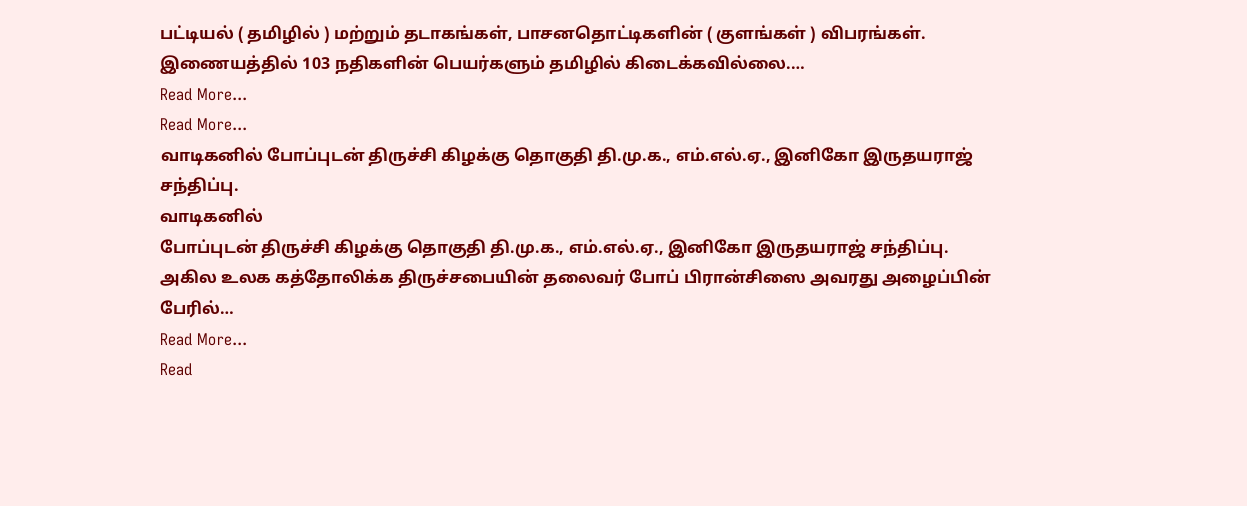பட்டியல் ( தமிழில் ) மற்றும் தடாகங்கள், பாசனதொட்டிகளின் ( குளங்கள் ) விபரங்கள்.
இணையத்தில் 103 நதிகளின் பெயர்களும் தமிழில் கிடைக்கவில்லை.…
Read More...
Read More...
வாடிகனில் போப்புடன் திருச்சி கிழக்கு தொகுதி தி.மு.க., எம்.எல்.ஏ., இனிகோ இருதயராஜ் சந்திப்பு.
வாடிகனில்
போப்புடன் திருச்சி கிழக்கு தொகுதி தி.மு.க., எம்.எல்.ஏ., இனிகோ இருதயராஜ் சந்திப்பு.
அகில உலக கத்தோலிக்க திருச்சபையின் தலைவர் போப் பிரான்சிஸை அவரது அழைப்பின் பேரில்…
Read More...
Read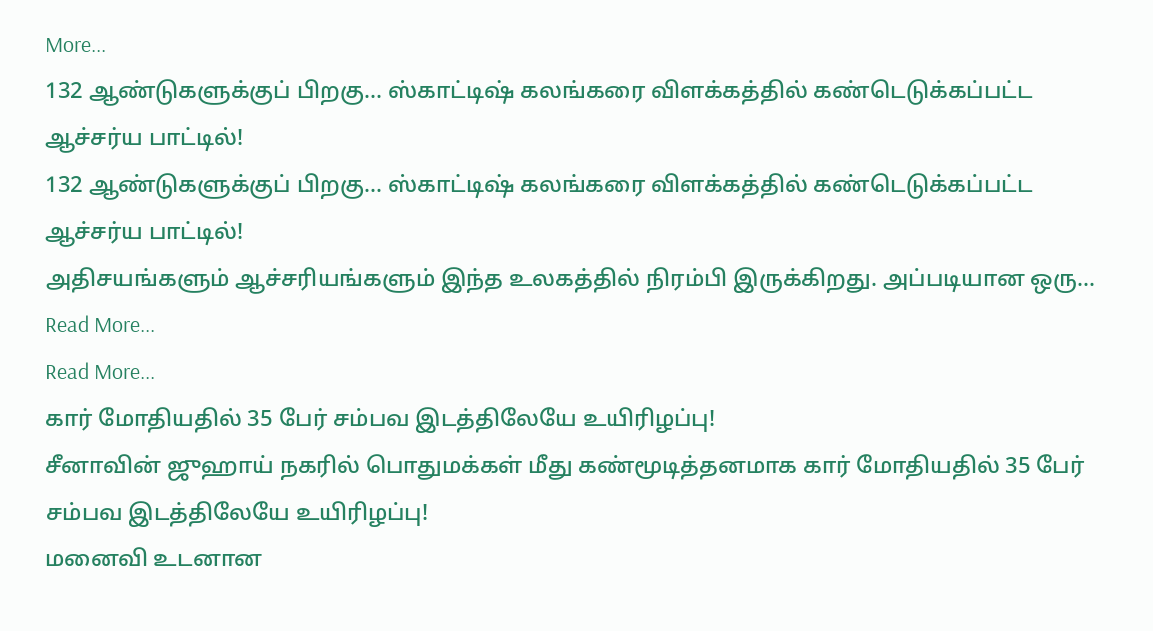More...
132 ஆண்டுகளுக்குப் பிறகு… ஸ்காட்டிஷ் கலங்கரை விளக்கத்தில் கண்டெடுக்கப்பட்ட ஆச்சர்ய பாட்டில்!
132 ஆண்டுகளுக்குப் பிறகு... ஸ்காட்டிஷ் கலங்கரை விளக்கத்தில் கண்டெடுக்கப்பட்ட ஆச்சர்ய பாட்டில்!
அதிசயங்களும் ஆச்சரியங்களும் இந்த உலகத்தில் நிரம்பி இருக்கிறது. அப்படியான ஒரு…
Read More...
Read More...
கார் மோதியதில் 35 பேர் சம்பவ இடத்திலேயே உயிரிழப்பு!
சீனாவின் ஜுஹாய் நகரில் பொதுமக்கள் மீது கண்மூடித்தனமாக கார் மோதியதில் 35 பேர் சம்பவ இடத்திலேயே உயிரிழப்பு!
மனைவி உடனான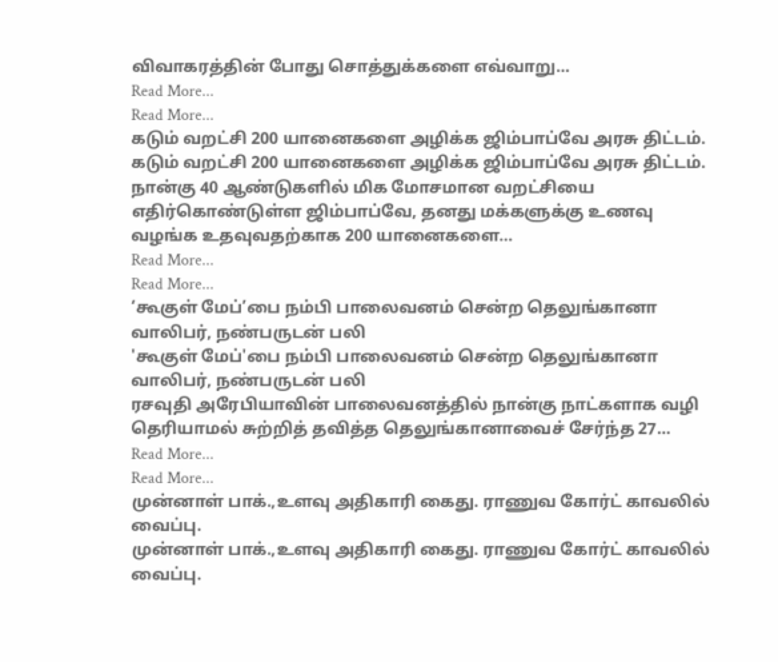விவாகரத்தின் போது சொத்துக்களை எவ்வாறு…
Read More...
Read More...
கடும் வறட்சி 200 யானைகளை அழிக்க ஜிம்பாப்வே அரசு திட்டம்.
கடும் வறட்சி 200 யானைகளை அழிக்க ஜிம்பாப்வே அரசு திட்டம்.
நான்கு 40 ஆண்டுகளில் மிக மோசமான வறட்சியை எதிர்கொண்டுள்ள ஜிம்பாப்வே, தனது மக்களுக்கு உணவு வழங்க உதவுவதற்காக 200 யானைகளை…
Read More...
Read More...
‘கூகுள் மேப்’பை நம்பி பாலைவனம் சென்ற தெலுங்கானா வாலிபர், நண்பருடன் பலி
'கூகுள் மேப்'பை நம்பி பாலைவனம் சென்ற தெலுங்கானா வாலிபர், நண்பருடன் பலி
ரசவுதி அரேபியாவின் பாலைவனத்தில் நான்கு நாட்களாக வழி தெரியாமல் சுற்றித் தவித்த தெலுங்கானாவைச் சேர்ந்த 27…
Read More...
Read More...
முன்னாள் பாக்.,உளவு அதிகாரி கைது. ராணுவ கோர்ட் காவலில் வைப்பு.
முன்னாள் பாக்.,உளவு அதிகாரி கைது. ராணுவ கோர்ட் காவலில் வைப்பு.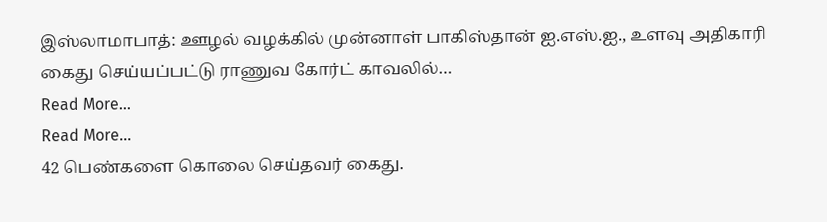இஸ்லாமாபாத்: ஊழல் வழக்கில் முன்னாள் பாகிஸ்தான் ஐ.எஸ்.ஐ., உளவு அதிகாரி கைது செய்யப்பட்டு ராணுவ கோர்ட் காவலில்…
Read More...
Read More...
42 பெண்களை கொலை செய்தவர் கைது.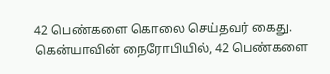42 பெண்களை கொலை செய்தவர் கைது.
கென்யாவின் நைரோபியில், 42 பெண்களை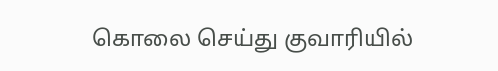கொலை செய்து குவாரியில்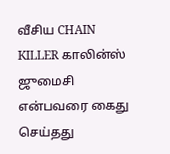வீசிய CHAIN KILLER காலின்ஸ் ஜுமைசி என்பவரை கைது செய்தது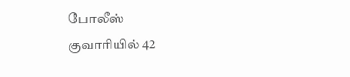போலீஸ்
குவாரியில் 42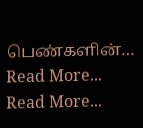பெண்களின்…
Read More...
Read More...